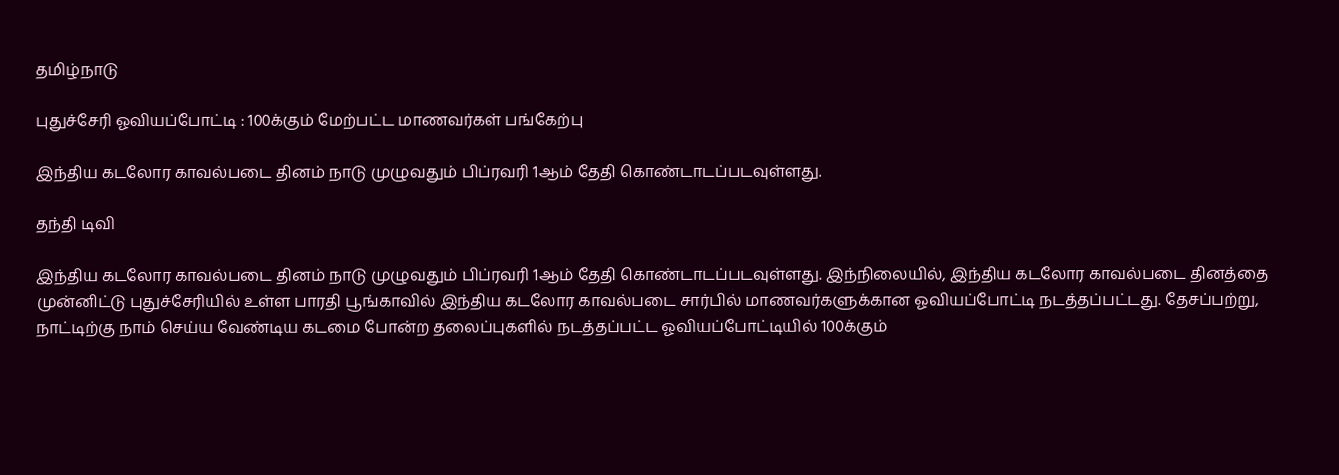தமிழ்நாடு

புதுச்சேரி ஓவியப்போட்டி : 100க்கும் மேற்பட்ட மாணவர்கள் பங்கேற்பு

இந்திய கடலோர காவல்படை தினம் நாடு முழுவதும் பிப்ரவரி 1ஆம் தேதி கொண்டாடப்படவுள்ளது.

தந்தி டிவி

இந்திய கடலோர காவல்படை தினம் நாடு முழுவதும் பிப்ரவரி 1ஆம் தேதி கொண்டாடப்படவுள்ளது. இந்நிலையில், இந்திய கடலோர காவல்படை தினத்தை முன்னிட்டு புதுச்சேரியில் உள்ள பாரதி பூங்காவில் இந்திய கடலோர காவல்படை சார்பில் மாணவர்களுக்கான ஓவியப்போட்டி நடத்தப்பட்டது. தேசப்பற்று, நாட்டிற்கு நாம் செய்ய வேண்டிய கடமை போன்ற தலைப்புகளில் நடத்தப்பட்ட ஓவியப்போட்டியில் 100க்கும்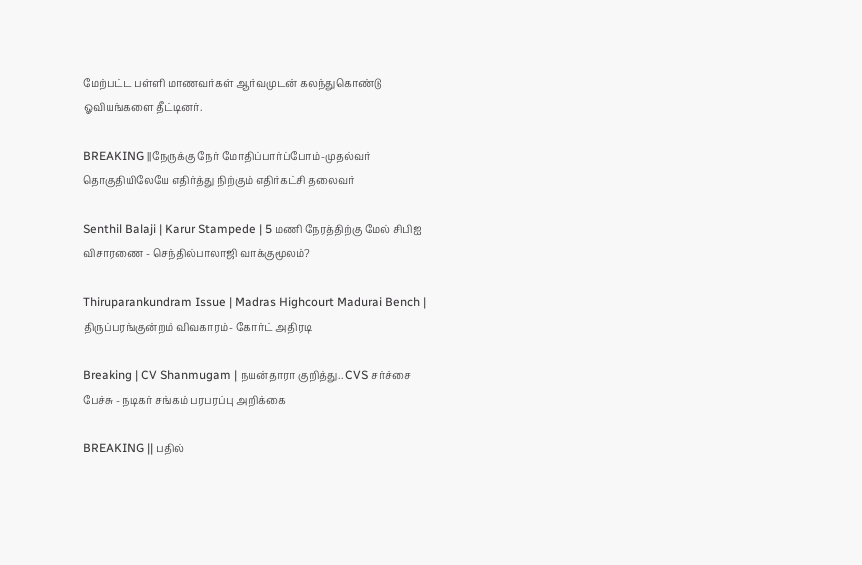மேற்பட்ட பள்ளி மாணவர்கள் ஆர்வமுடன் கலந்துகொண்டு ஓவியங்களை தீட்டினர்.

BREAKING ||நேருக்கு நேர் மோதிப்பார்ப்போம்-முதல்வர் தொகுதியிலேயே எதிர்த்து நிற்கும் எதிர்கட்சி தலைவர்

Senthil Balaji | Karur Stampede | 5 மணி நேரத்திற்கு மேல் சிபிஐ விசாரணை - செந்தில்பாலாஜி வாக்குமூலம்?

Thiruparankundram Issue | Madras Highcourt Madurai Bench | திருப்பரங்குன்றம் விவகாரம்- கோர்ட் அதிரடி

Breaking | CV Shanmugam | நயன்தாரா குறித்து.. CVS சர்ச்சை பேச்சு - நடிகர் சங்கம் பரபரப்பு அறிக்கை

BREAKING || பதில்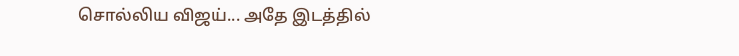சொல்லிய விஜய்... அதே இடத்தில்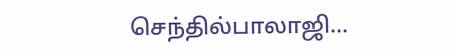செந்தில்பாலாஜி...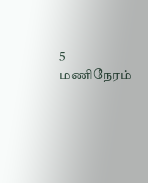5 மணிநேரம்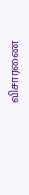விசாரணை